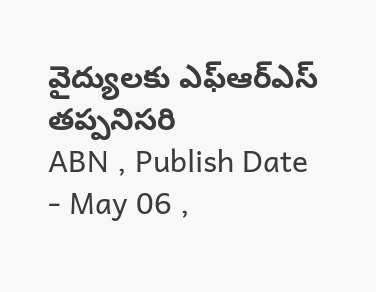వైద్యులకు ఎఫ్ఆర్ఎస్ తప్పనిసరి
ABN , Publish Date - May 06 ,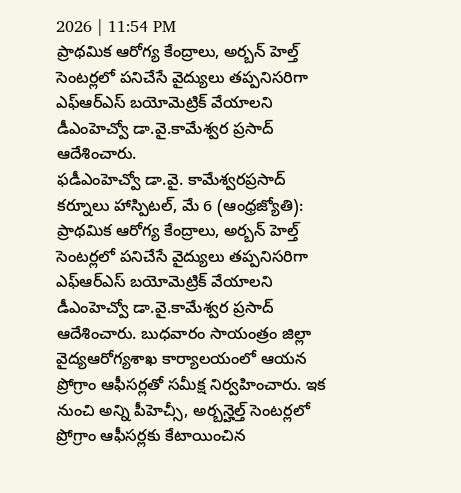2026 | 11:54 PM
ప్రాథమిక ఆరోగ్య కేంద్రాలు, అర్బన్ హెల్త్ సెంటర్లలో పనిచేసే వైద్యులు తప్పనిసరిగా ఎఫ్ఆర్ఎస్ బయోమెట్రిక్ వేయాలని డీఎంహెచ్వో డా.వై.కామేశ్వర ప్రసాద్ ఆదేశించారు.
ఫడీఎంహెచ్వో డా.వై. కామేశ్వరప్రసాద్
కర్నూలు హాస్పిటల్, మే 6 (ఆంధ్రజ్యోతి): ప్రాథమిక ఆరోగ్య కేంద్రాలు, అర్బన్ హెల్త్ సెంటర్లలో పనిచేసే వైద్యులు తప్పనిసరిగా ఎఫ్ఆర్ఎస్ బయోమెట్రిక్ వేయాలని డీఎంహెచ్వో డా.వై.కామేశ్వర ప్రసాద్ ఆదేశించారు. బుధవారం సాయంత్రం జిల్లా వైద్యఆరోగ్యశాఖ కార్యాలయంలో ఆయన ప్రోగ్రాం ఆఫీసర్లతో సమీక్ష నిర్వహించారు. ఇక నుంచి అన్ని పీహెచ్సీ, అర్బన్హెల్త్ సెంటర్లలో ప్రోగ్రాం ఆఫీసర్లకు కేటాయించిన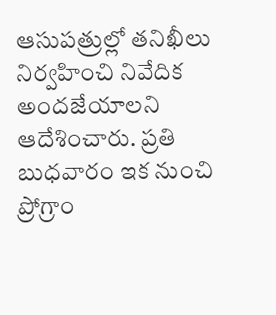ఆసుపత్రుల్లో తనిఖీలు నిర్వహించి నివేదిక అందజేయాలని ఆదేశించారు. ప్రతి బుధవారం ఇక నుంచి ప్రోగ్రాం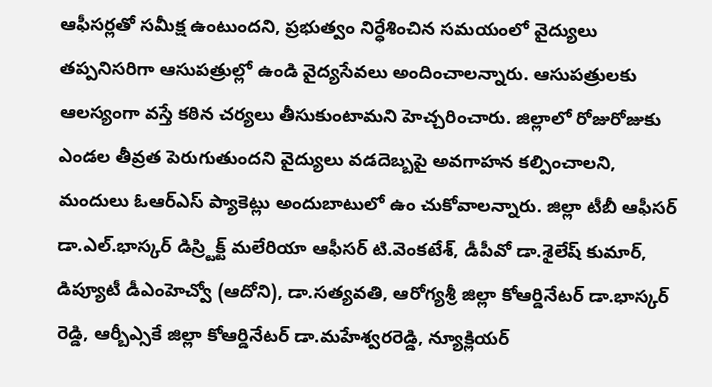ఆఫీసర్లతో సమీక్ష ఉంటుందని, ప్రభుత్వం నిర్ధేశించిన సమయంలో వైద్యులు తప్పనిసరిగా ఆసుపత్రుల్లో ఉండి వైద్యసేవలు అందించాలన్నారు. ఆసుపత్రులకు ఆలస్యంగా వస్తే కఠిన చర్యలు తీసుకుంటామని హెచ్చరించారు. జిల్లాలో రోజురోజుకు ఎండల తీవ్రత పెరుగుతుందని వైద్యులు వడదెబ్బపై అవగాహన కల్పించాలని, మందులు ఓఆర్ఎస్ ప్యాకెట్లు అందుబాటులో ఉం చుకోవాలన్నారు. జిల్లా టీబీ ఆఫీసర్ డా.ఎల్.భాస్కర్ డిస్ర్టిక్ట్ మలేరియా ఆఫీసర్ టి.వెంకటేశ్, డీపీవో డా.శైలేష్ కుమార్, డిప్యూటీ డీఎంహెచ్వో (ఆదోని), డా.సత్యవతి, ఆరోగ్యశ్రీ జిల్లా కోఆర్డినేటర్ డా.భాస్కర్ రెడ్డి, ఆర్బీఎ్సకే జిల్లా కోఆర్డినేటర్ డా.మహేశ్వరరెడ్డి, న్యూక్లియర్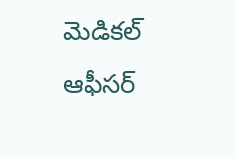మెడికల్ ఆఫీసర్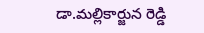డా.మల్లికార్జున రెడ్డి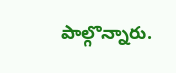పాల్గొన్నారు.